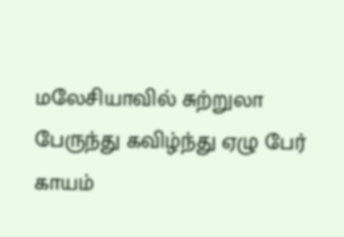மலேசியாவில் சுற்றுலா பேருந்து கவிழ்ந்து ஏழு பேர் காயம்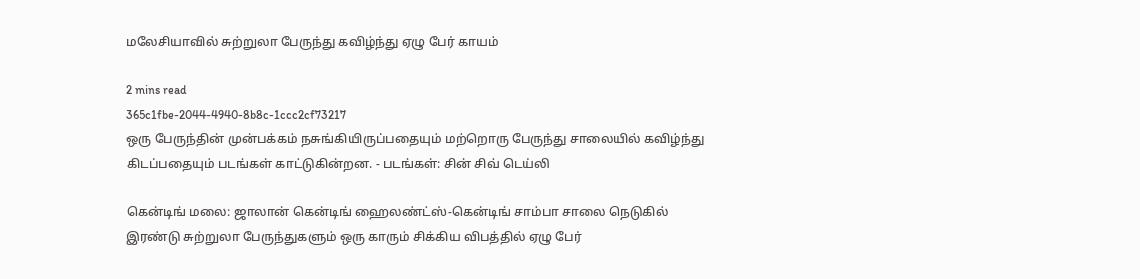மலேசியாவில் சுற்றுலா பேருந்து கவிழ்ந்து ஏழு பேர் காயம்

2 mins read
365c1fbe-2044-4940-8b8c-1ccc2cf73217
ஒரு பேருந்தின் முன்பக்கம் நசுங்கியிருப்பதையும் மற்றொரு பேருந்து சாலையில் கவிழ்ந்து கிடப்பதையும் படங்கள் காட்டுகின்றன. - படங்கள்: சின் சிவ் டெய்லி

கென்டிங் மலை: ஜாலான் கென்டிங் ஹைலண்ட்ஸ்-கென்டிங் சாம்பா சாலை நெடுகில் இரண்டு சுற்றுலா பேருந்துகளும் ஒரு காரும் சிக்கிய விபத்தில் ஏழு பேர்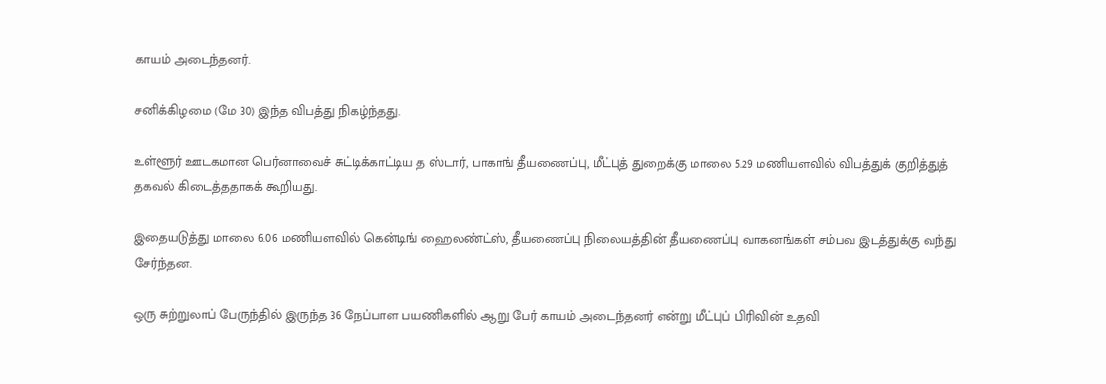காயம் அடைந்தனர்.

சனிக்கிழமை (மே 30) இந்த விபத்து நிகழ்ந்தது.

உள்ளூர் ஊடகமான பெர்னாவைச் சுட்டிக்காட்டிய த ஸ்டார், பாகாங் தீயணைப்பு, மீட்புத் துறைக்கு மாலை 5.29 மணியளவில் விபத்துக் குறித்துத் தகவல் கிடைத்ததாகக் கூறியது.

இதையடுத்து மாலை 6.06 மணியளவில் கென்டிங் ஹைலண்ட்ஸ், தீயணைப்பு நிலையத்தின் தீயணைப்பு வாகனங்கள் சம்பவ இடத்துக்கு வந்து சேர்ந்தன.

ஒரு சுற்றுலாப் பேருந்தில் இருந்த 36 நேப்பாள பயணிகளில் ஆறு பேர் காயம் அடைந்தனர் என்று மீட்புப் பிரிவின் உதவி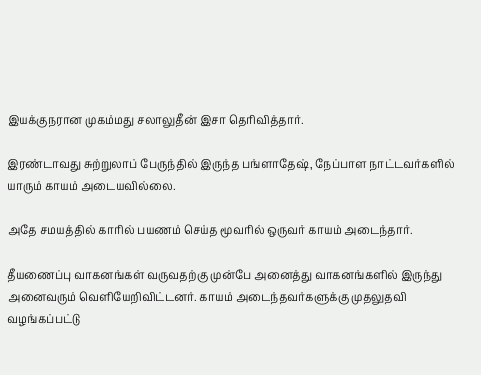இயக்குநரான முகம்மது சலாலுதீன் இசா தெரிவித்தார்.

இரண்டாவது சுற்றுலாப் பேருந்தில் இருந்த பங்ளாதேஷ், நேப்பாள நாட்டவர்களில் யாரும் காயம் அடையவில்லை.

அதே சமயத்தில் காரில் பயணம் செய்த மூவரில் ஒருவர் காயம் அடைந்தார்.

தீயணைப்பு வாகனங்கள் வருவதற்கு முன்பே அனைத்து வாகனங்களில் இருந்து அனைவரும் வெளியேறிவிட்டனர். காயம் அடைந்தவர்களுக்கு முதலுதவி வழங்கப்பட்டு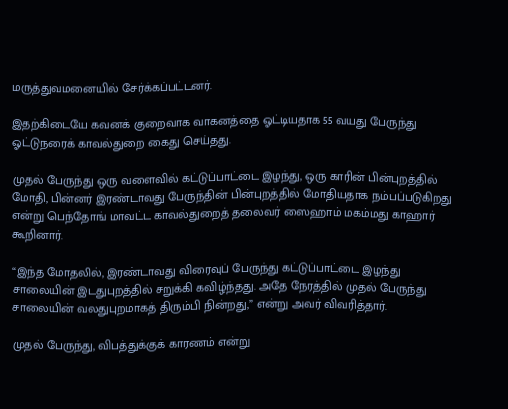மருத்துவமனையில் சேர்க்கப்பட்டனர்.

இதற்கிடையே கவனக் குறைவாக வாகனத்தை ஓட்டியதாக 55 வயது பேருந்து ஓட்டுநரைக் காவல்துறை கைது செய்தது.

முதல் பேருந்து ஒரு வளைவில் கட்டுப்பாட்டை இழந்து, ஒரு காரின் பின்புறத்தில் மோதி, பின்னர் இரண்டாவது பேருந்தின் பின்புறத்தில் மோதியதாக நம்பப்படுகிறது என்று பெந்தோங் மாவட்ட காவல்துறைத் தலைவர் ஸைஹாம் மகம்மது காஹார் கூறினார்.

“இந்த மோதலில், இரண்டாவது விரைவுப் பேருந்து கட்டுப்பாட்டை இழந்து சாலையின் இடதுபுறத்தில் சறுக்கி கவிழ்ந்தது. அதே நேரத்தில் முதல் பேருந்து சாலையின் வலதுபுறமாகத் திரும்பி நின்றது,” என்று அவர் விவரித்தார்.

முதல் பேருந்து, விபத்துக்குக் காரணம் என்று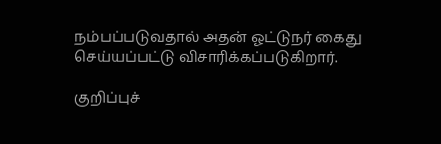நம்பப்படுவதால் அதன் ஓட்டுநர் கைது செய்யப்பட்டு விசாரிக்கப்படுகிறார்.

குறிப்புச்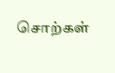சொற்கள்